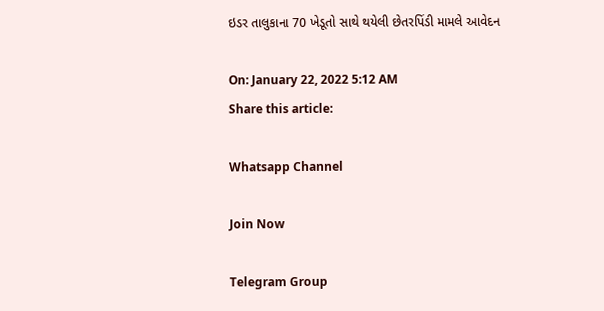ઇડર તાલુકાના 70 ખેડૂતો સાથે થયેલી છેતરપિંડી મામલે આવેદન

On: January 22, 2022 5:12 AM
Share this article:

Whatsapp Channel

Join Now

Telegram Group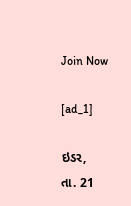Join Now

[ad_1]

ઇડર,
તા. 21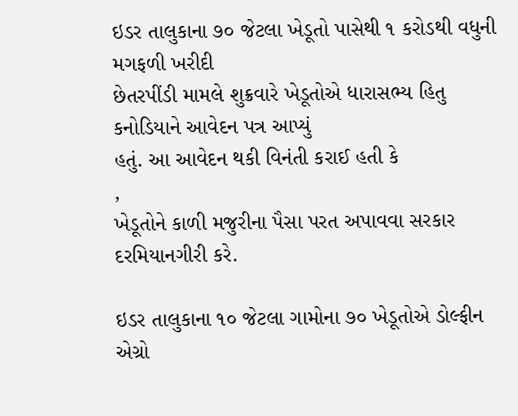ઇડર તાલુકાના ૭૦ જેટલા ખેડૂતો પાસેથી ૧ કરોડથી વધુની મગફળી ખરીદી
છેતરપીંડી મામલે શુક્રવારે ખેડૂતોએ ધારાસભ્ય હિતુ કનોડિયાને આવેદન પત્ર આપ્યું
હતું. આ આવેદન થકી વિનંતી કરાઈ હતી કે
,
ખેડૂતોને કાળી મજુરીના પૈસા પરત અપાવવા સરકાર દરમિયાનગીરી કરે.

ઇડર તાલુકાના ૧૦ જેટલા ગામોના ૭૦ ખેડૂતોએ ડોલ્ફીન એગ્રો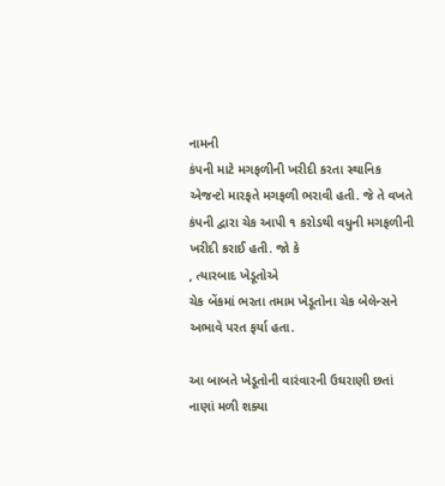નામની
કંપની માટે મગફળીની ખરીદી કરતા સ્થાનિક એજન્ટો મારફતે મગફળી ભરાવી હતી. જે તે વખતે
કંપની દ્વારા ચેક આપી ૧ કરોડથી વધુની મગફળીની ખરીદી કરાઈ હતી. જો કે
, ત્યારબાદ ખેડૂતોએ
ચેક બેંકમાં ભરતા તમામ ખેડૂતોના ચેક બેલેન્સને અભાવે પરત ફર્યા હતા.

આ બાબતે ખેડૂતોની વારંવારની ઉઘરાણી છતાં નાણાં મળી શક્યા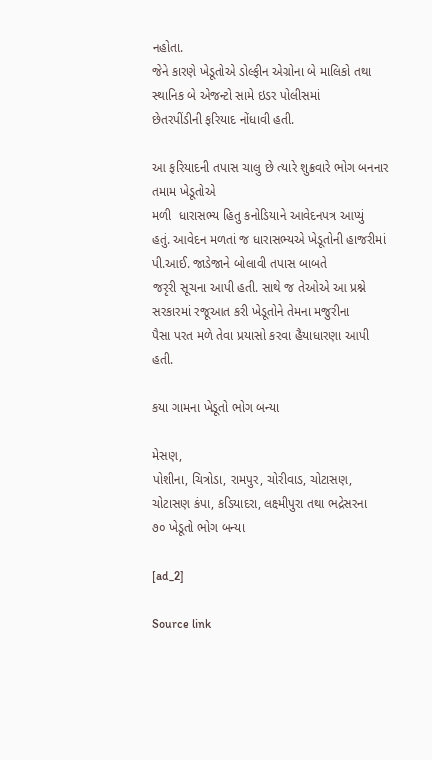નહોતા.
જેને કારણે ખેડૂતોએ ડોલ્ફીન એગ્રોના બે માલિકો તથા સ્થાનિક બે એજન્ટો સામે ઇડર પોલીસમાં
છેતરપીંડીની ફરિયાદ નોંધાવી હતી.

આ ફરિયાદની તપાસ ચાલુ છે ત્યારે શુક્રવારે ભોગ બનનાર તમામ ખેડૂતોએ
મળી  ધારાસભ્ય હિતુ કનોડિયાને આવેદનપત્ર આપ્યું
હતું. આવેદન મળતાં જ ધારાસભ્યએ ખેડૂતોની હાજરીમાં પી.આઈ. જાડેજાને બોલાવી તપાસ બાબતે
જરૃરી સૂચના આપી હતી. સાથે જ તેઓએ આ પ્રશ્ને સરકારમાં રજૂઆત કરી ખેડૂતોને તેમના મજુરીના
પૈસા પરત મળે તેવા પ્રયાસો કરવા હૈયાધારણા આપી હતી.

કયા ગામના ખેડૂતો ભોગ બન્યા

મેસણ,
પોશીના, ચિત્રોડા, રામપુર, ચોરીવાડ, ચોટાસણ, ચોટાસણ કંપા, કડિયાદરા, લક્ષ્મીપુરા તથા ભદ્રેસરના
૭૦ ખેડૂતો ભોગ બન્યા

[ad_2]

Source link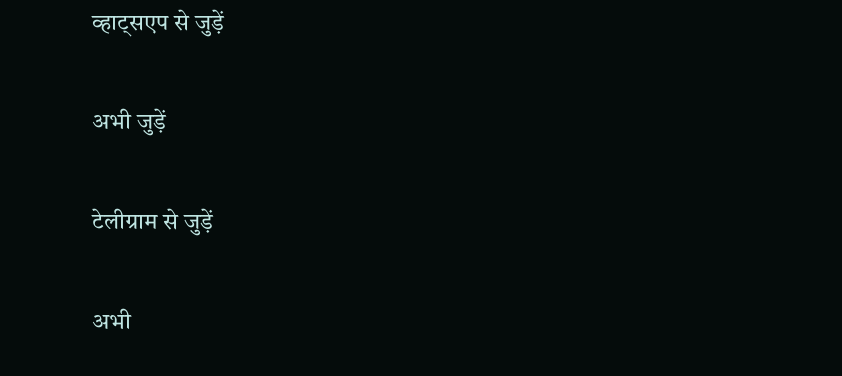व्हाट्सएप से जुड़ें

अभी जुड़ें

टेलीग्राम से जुड़ें

अभी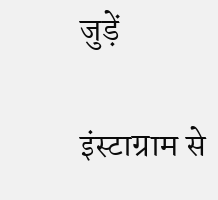जुड़ें

इंस्टाग्राम से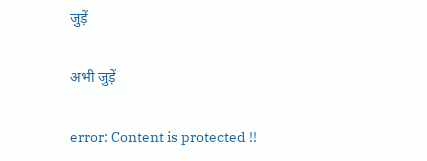जुड़ें

अभी जुड़ें

error: Content is protected !!